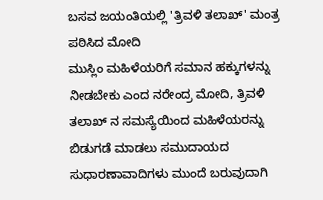ಬಸವ ಜಯಂತಿಯಲ್ಲಿ 'ತ್ರಿವಳಿ ತಲಾಖ್' ಮಂತ್ರ ಪಠಿಸಿದ ಮೋದಿ
ಮುಸ್ಲಿಂ ಮಹಿಳೆಯರಿಗೆ ಸಮಾನ ಹಕ್ಕುಗಳನ್ನು ನೀಡಬೇಕು ಎಂದ ನರೇಂದ್ರ ಮೋದಿ, ತ್ರಿವಳಿ ತಲಾಖ್ ನ ಸಮಸ್ಯೆಯಿಂದ ಮಹಿಳೆಯರನ್ನು ಬಿಡುಗಡೆ ಮಾಡಲು ಸಮುದಾಯದ ಸುಧಾರಣಾವಾದಿಗಳು ಮುಂದೆ ಬರುವುದಾಗಿ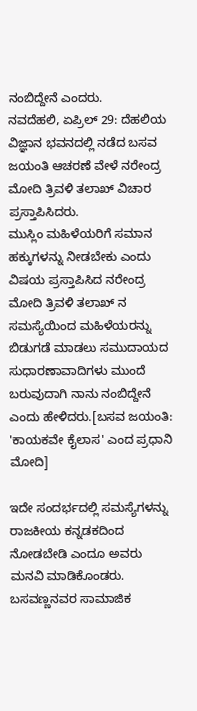ನಂಬಿದ್ದೇನೆ ಎಂದರು.
ನವದೆಹಲಿ, ಏಪ್ರಿಲ್ 29: ದೆಹಲಿಯ ವಿಜ್ಞಾನ ಭವನದಲ್ಲಿ ನಡೆದ ಬಸವ ಜಯಂತಿ ಆಚರಣೆ ವೇಳೆ ನರೇಂದ್ರ ಮೋದಿ ತ್ರಿವಳಿ ತಲಾಖ್ ವಿಚಾರ ಪ್ರಸ್ತಾಪಿಸಿದರು.
ಮುಸ್ಲಿಂ ಮಹಿಳೆಯರಿಗೆ ಸಮಾನ ಹಕ್ಕುಗಳನ್ನು ನೀಡಬೇಕು ಎಂದು ವಿಷಯ ಪ್ರಸ್ತಾಪಿಸಿದ ನರೇಂದ್ರ ಮೋದಿ ತ್ರಿವಳಿ ತಲಾಖ್ ನ ಸಮಸ್ಯೆಯಿಂದ ಮಹಿಳೆಯರನ್ನು ಬಿಡುಗಡೆ ಮಾಡಲು ಸಮುದಾಯದ ಸುಧಾರಣಾವಾದಿಗಳು ಮುಂದೆ ಬರುವುದಾಗಿ ನಾನು ನಂಬಿದ್ದೇನೆ ಎಂದು ಹೇಳಿದರು.[ಬಸವ ಜಯಂತಿ: 'ಕಾಯಕವೇ ಕೈಲಾಸ' ಎಂದ ಪ್ರಧಾನಿ ಮೋದಿ]

ಇದೇ ಸಂದರ್ಭದಲ್ಲಿ ಸಮಸ್ಯೆಗಳನ್ನು ರಾಜಕೀಯ ಕನ್ನಡಕದಿಂದ ನೋಡಬೇಡಿ ಎಂದೂ ಅವರು ಮನವಿ ಮಾಡಿಕೊಂಡರು.
ಬಸವಣ್ಣನವರ ಸಾಮಾಜಿಕ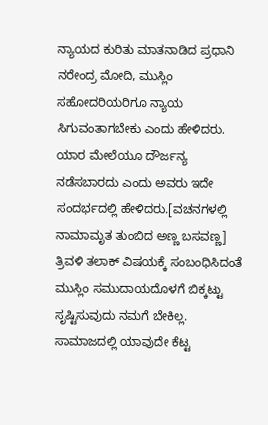ನ್ಯಾಯದ ಕುರಿತು ಮಾತನಾಡಿದ ಪ್ರಧಾನಿ ನರೇಂದ್ರ ಮೋದಿ, ಮುಸ್ಲಿಂ ಸಹೋದರಿಯರಿಗೂ ನ್ಯಾಯ ಸಿಗುವಂತಾಗಬೇಕು ಎಂದು ಹೇಳಿದರು. ಯಾರ ಮೇಲೆಯೂ ದೌರ್ಜನ್ಯ ನಡೆಸಬಾರದು ಎಂದು ಅವರು ಇದೇ ಸಂದರ್ಭದಲ್ಲಿ ಹೇಳಿದರು.[ವಚನಗಳಲ್ಲಿ ನಾಮಾಮೃತ ತುಂಬಿದ ಅಣ್ಣ ಬಸವಣ್ಣ]
ತ್ರಿವಳಿ ತಲಾಕ್ ವಿಷಯಕ್ಕೆ ಸಂಬಂಧಿಸಿದಂತೆ ಮುಸ್ಲಿಂ ಸಮುದಾಯದೊಳಗೆ ಬಿಕ್ಕಟ್ಟು ಸೃಷ್ಟಿಸುವುದು ನಮಗೆ ಬೇಕಿಲ್ಲ. ಸಾಮಾಜದಲ್ಲಿ ಯಾವುದೇ ಕೆಟ್ಟ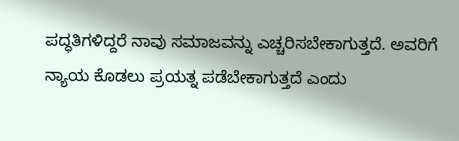ಪದ್ಧತಿಗಳಿದ್ದರೆ ನಾವು ಸಮಾಜವನ್ನು ಎಚ್ಚರಿಸಬೇಕಾಗುತ್ತದೆ. ಅವರಿಗೆ ನ್ಯಾಯ ಕೊಡಲು ಪ್ರಯತ್ನ ಪಡೆಬೇಕಾಗುತ್ತದೆ ಎಂದು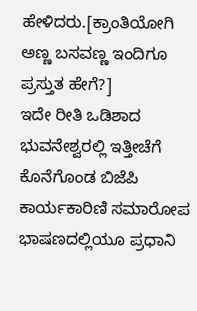ಹೇಳಿದರು.[ಕ್ರಾಂತಿಯೋಗಿ ಅಣ್ಣ ಬಸವಣ್ಣ ಇಂದಿಗೂ ಪ್ರಸ್ತುತ ಹೇಗೆ?]
ಇದೇ ರೀತಿ ಒಡಿಶಾದ ಭುವನೇಶ್ವರಲ್ಲಿ ಇತ್ತೀಚೆಗೆ ಕೊನೆಗೊಂಡ ಬಿಜೆಪಿ ಕಾರ್ಯಕಾರಿಣಿ ಸಮಾರೋಪ ಭಾಷಣದಲ್ಲಿಯೂ ಪ್ರಧಾನಿ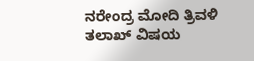ನರೇಂದ್ರ ಮೋದಿ ತ್ರಿವಳಿ ತಲಾಖ್ ವಿಷಯ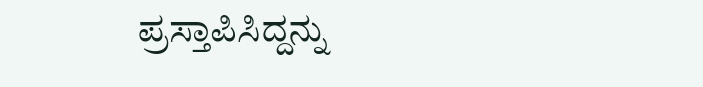ಪ್ರಸ್ತಾಪಿಸಿದ್ದನ್ನು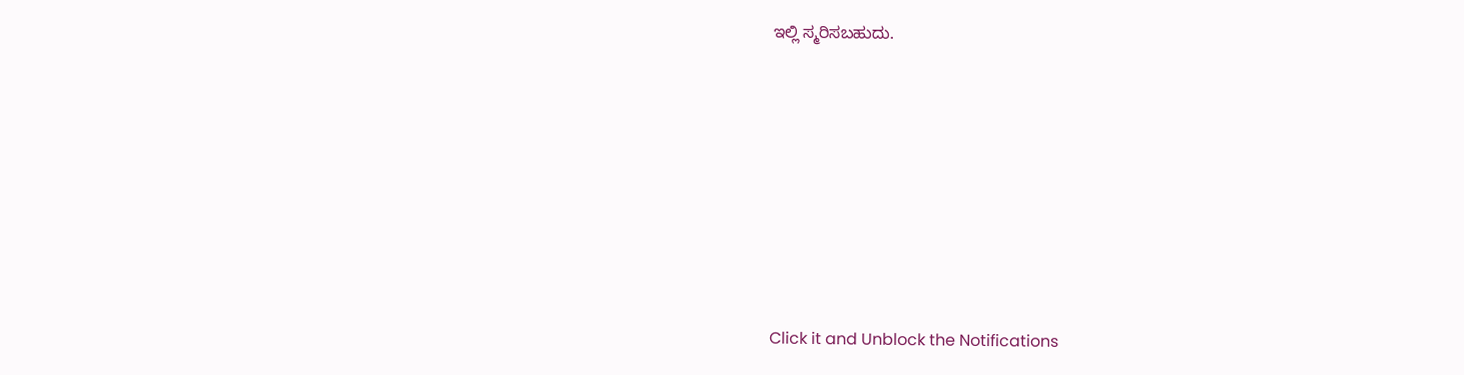ಇಲ್ಲಿ ಸ್ಮರಿಸಬಹುದು.












Click it and Unblock the Notifications